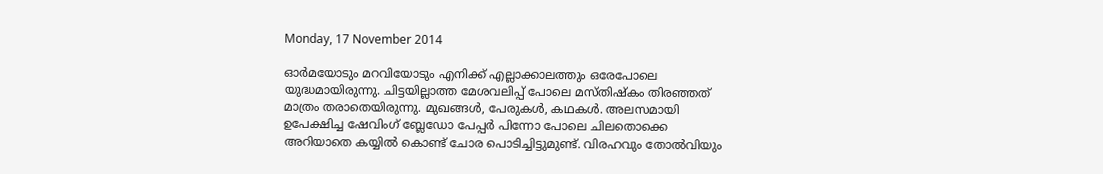Monday, 17 November 2014

ഓര്‍മയോടും മറവിയോടും എനിക്ക് എല്ലാക്കാലത്തും ഒരേപോലെ യുദ്ധമായിരുന്നു. ചിട്ടയില്ലാത്ത മേശവലിപ്പ് പോലെ മസ്തിഷ്കം തിരഞ്ഞത് മാത്രം തരാതെയിരുന്നു. മുഖങ്ങള്‍, പേരുകള്‍, കഥകള്‍. അലസമായി ഉപേക്ഷിച്ച ഷേവിംഗ് ബ്ലേഡോ പേപ്പര്‍ പിന്നോ പോലെ ചിലതൊക്കെ അറിയാതെ കയ്യില്‍ കൊണ്ട് ചോര പൊടിച്ചിട്ടുമുണ്ട്. വിരഹവും തോല്‍വിയും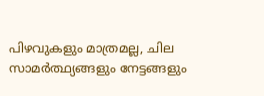പിഴവുകളും മാത്രമല്ല, ചില സാമര്‍ത്ഥ്യങ്ങളും നേട്ടങ്ങളും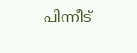പിന്നീട്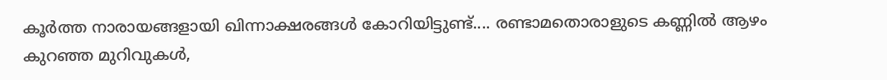കൂര്‍ത്ത നാരായങ്ങളായി ഖിന്നാക്ഷരങ്ങള്‍ കോറിയിട്ടുണ്ട്.... രണ്ടാമതൊരാളുടെ കണ്ണില്‍ ആഴം കുറഞ്ഞ മുറിവുകള്‍,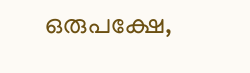ഒരുപക്ഷേ,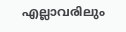എല്ലാവരിലും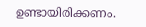ഉണ്ടായിരിക്കണം.